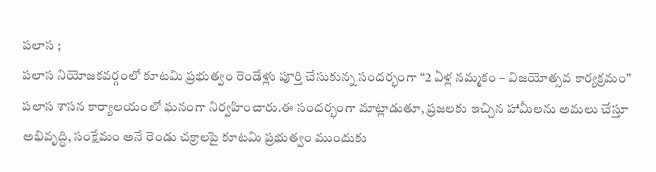పలాస ;
పలాస నియోజకవర్గంలో కూటమి ప్రభుత్వం రెండేళ్లు పూర్తి చేసుకున్న సందర్భంగా “2 ఏళ్ల నమ్మకం – విజయోత్సవ కార్యక్రమం” పలాస శాసన కార్యాలయంలో ఘనంగా నిర్వహించారు.ఈ సందర్భంగా మాట్లాడుతూ, ప్రజలకు ఇచ్చిన హామీలను అమలు చేస్తూ అభివృద్ధి, సంక్షేమం అనే రెండు చక్రాలపై కూటమి ప్రభుత్వం ముందుకు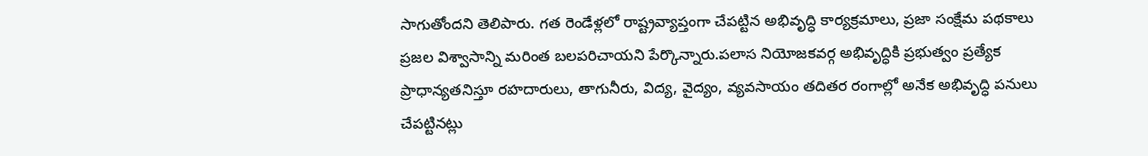సాగుతోందని తెలిపారు. గత రెండేళ్లలో రాష్ట్రవ్యాప్తంగా చేపట్టిన అభివృద్ధి కార్యక్రమాలు, ప్రజా సంక్షేమ పథకాలు ప్రజల విశ్వాసాన్ని మరింత బలపరిచాయని పేర్కొన్నారు.పలాస నియోజకవర్గ అభివృద్ధికి ప్రభుత్వం ప్రత్యేక ప్రాధాన్యతనిస్తూ రహదారులు, తాగునీరు, విద్య, వైద్యం, వ్యవసాయం తదితర రంగాల్లో అనేక అభివృద్ధి పనులు చేపట్టినట్లు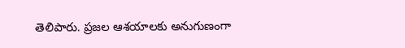తెలిపారు. ప్రజల ఆశయాలకు అనుగుణంగా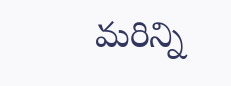మరిన్ని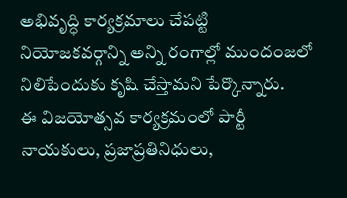అభివృద్ధి కార్యక్రమాలు చేపట్టి నియోజకవర్గాన్ని అన్ని రంగాల్లో ముందంజలో నిలిపేందుకు కృషి చేస్తామని పేర్కొన్నారు.
ఈ విజయోత్సవ కార్యక్రమంలో పార్టీ నాయకులు, ప్రజాప్రతినిధులు,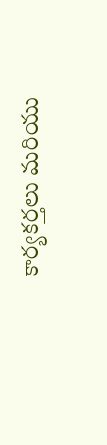కార్యకర్తలు మరియు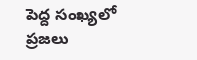పెద్ద సంఖ్యలో ప్రజలు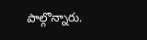పాల్గొన్నారు.